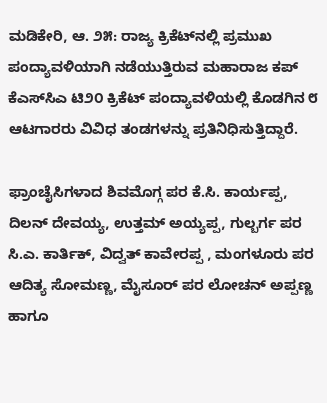ಮಡಿಕೇರಿ, ಆ. ೨೫: ರಾಜ್ಯ ಕ್ರಿಕೆಟ್‌ನಲ್ಲಿ ಪ್ರಮುಖ ಪಂದ್ಯಾವಳಿಯಾಗಿ ನಡೆಯುತ್ತಿರುವ ಮಹಾರಾಜ ಕಪ್ ಕೆಎಸ್‌ಸಿಎ ಟಿ೨೦ ಕ್ರಿಕೆಟ್ ಪಂದ್ಯಾವಳಿಯಲ್ಲಿ ಕೊಡಗಿನ ೮ ಆಟಗಾರರು ವಿವಿಧ ತಂಡಗಳನ್ನು ಪ್ರತಿನಿಧಿಸುತ್ತಿದ್ದಾರೆ.

ಫ್ರಾಂಚೈಸಿಗಳಾದ ಶಿವಮೊಗ್ಗ ಪರ ಕೆ.ಸಿ. ಕಾರ್ಯಪ್ಪ, ದಿಲನ್ ದೇವಯ್ಯ, ಉತ್ತಮ್ ಅಯ್ಯಪ್ಪ, ಗುಲ್ಬರ್ಗ ಪರ ಸಿ.ಎ. ಕಾರ್ತಿಕ್, ವಿದ್ವತ್ ಕಾವೇರಪ್ಪ , ಮಂಗಳೂರು ಪರ ಆದಿತ್ಯ ಸೋಮಣ್ಣ, ಮೈಸೂರ್ ಪರ ಲೋಚನ್ ಅಪ್ಪಣ್ಣ ಹಾಗೂ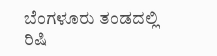ಬೆಂಗಳೂರು ತಂಡದಲ್ಲಿ ರಿಷಿ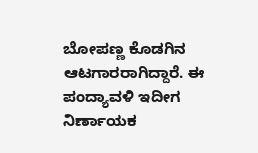ಬೋಪಣ್ಣ ಕೊಡಗಿನ ಆಟಗಾರರಾಗಿದ್ದಾರೆ. ಈ ಪಂದ್ಯಾವಳಿ ಇದೀಗ ನಿರ್ಣಾಯಕ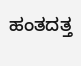ಹಂತದತ್ತ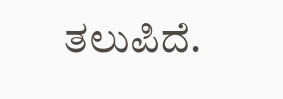ತಲುಪಿದೆ.